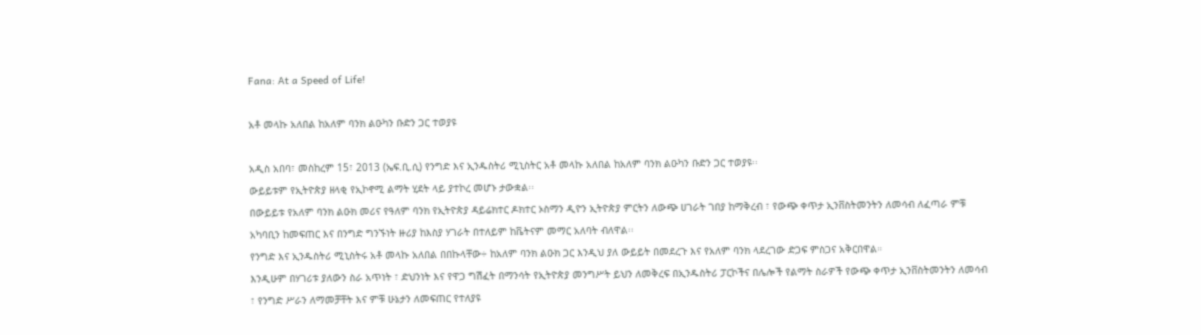Fana: At a Speed of Life!

አቶ መላኩ አለበል ከአለም ባንክ ልዑካን ቡድን ጋር ተወያዩ

አዲስ አበባ፣ መስከረም 15፣ 2013 (ኤፍ.ቢ.ሲ) የንግድ እና ኢንዱስትሪ ሚኒስትር አቶ መላኩ አለበል ከአለም ባንክ ልዑካን ቡድን ጋር ተወያዩ፡፡
ውይይቱም የኢትዮጵያ ዘላቂ የኢኮኖሚ ልማት ሂደት ላይ ያተኮረ መሆኑ ታውቋል፡፡
በውይይቱ የአለም ባንክ ልዑክ መሪና የዓለም ባንክ የኢትዮጵያ ዳይሬክተር ዶክተር ኦስማን ዲዮን ኢትዮጵያ ምርትን ለውጭ ሀገራት ገበያ ከማቅረብ ፣ የውጭ ቀጥታ ኢንቨስትመንትን ለመሳብ ለፈጣራ ምቹ አካባቢን ከመፍጠር እና በንግድ ግንኙነት ዙሪያ ከእስያ ሃገራት በተለይም ከቬትናም መማር አለባት ብለዋል፡፡
የንግድ እና ኢንዱስትሪ ሚኒስትሩ አቶ መላኩ አለበል በበኩላቸው÷ ከአለም ባንክ ልዑክ ጋር እንዲህ ያለ ውይይት በመደረጉ እና የአለም ባንክ ላደረገው ድጋፍ ምስጋና አቅርበዋል።
እንዲሁም በሃገሪቱ ያለውን ስራ አጥነት ፣ ድህንነት እና የዋጋ ግሽፈት በማንሳት የኢትዮጵያ መንግሥት ይህን ለመቅረፍ በኢንዱስትሪ ፓርኮችና በሌሎች የልማት ስራዎች የውጭ ቀጥታ ኢንቨስትመንትን ለመሳብ ፣ የንግድ ሥራን ለማመቻቸት እና ምቹ ሁኔታን ለመፍጠር የተለያዩ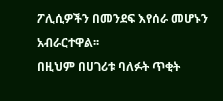ፖሊሲዎችን በመንደፍ እየሰራ መሆኑን አብራርተዋል፡፡
በዚህም በሀገሪቱ ባለፉት ጥቂት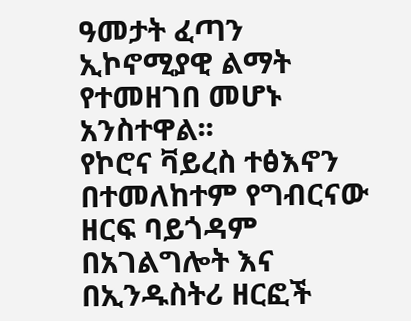ዓመታት ፈጣን ኢኮኖሚያዊ ልማት የተመዘገበ መሆኑ አንስተዋል፡፡
የኮሮና ቫይረስ ተፅእኖን በተመለከተም የግብርናው ዘርፍ ባይጎዳም በአገልግሎት እና በኢንዱስትሪ ዘርፎች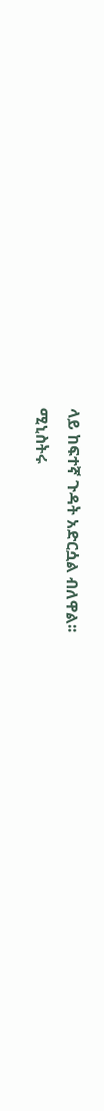ላይ ከፍተኛ ጉዳት አድርሷል ብለዋል፡፡
ሚኒስትሩ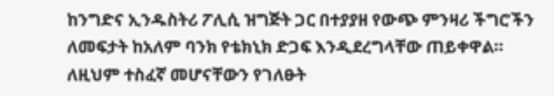ከንግድና ኢንዱስትሪ ፖሊሲ ዝግጅት ጋር በተያያዘ የውጭ ምንዛሪ ችግሮችን ለመፍታት ከአለም ባንክ የቴክኒክ ድጋፍ እንዲደረግላቸው ጠይቀዋል።
ለዚህም ተስፈኛ መሆናቸውን የገለፁት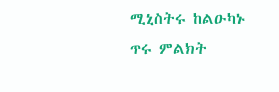ሚኒስትሩ ከልዑካኑ ጥሩ ምልክት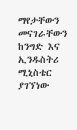ማየታቸውን መናገራቸውን ከንግድ እና ኢንዱስትሪ ሚኒስቴር ያገኘነው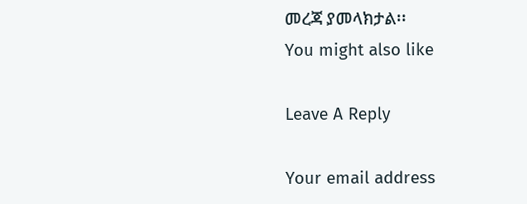መረጃ ያመላክታል፡፡
You might also like

Leave A Reply

Your email address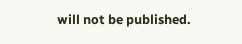will not be published.